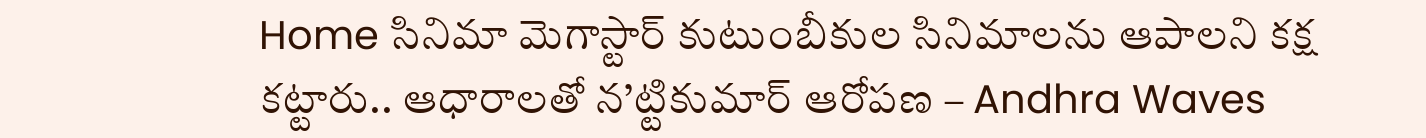Home సినిమా మెగాస్టార్ కుటుంబీకుల సినిమాలను ఆపాలని కక్ష కట్టారు.. ఆధారాలతో న’ట్టికుమార్ ఆరోపణ – Andhra Waves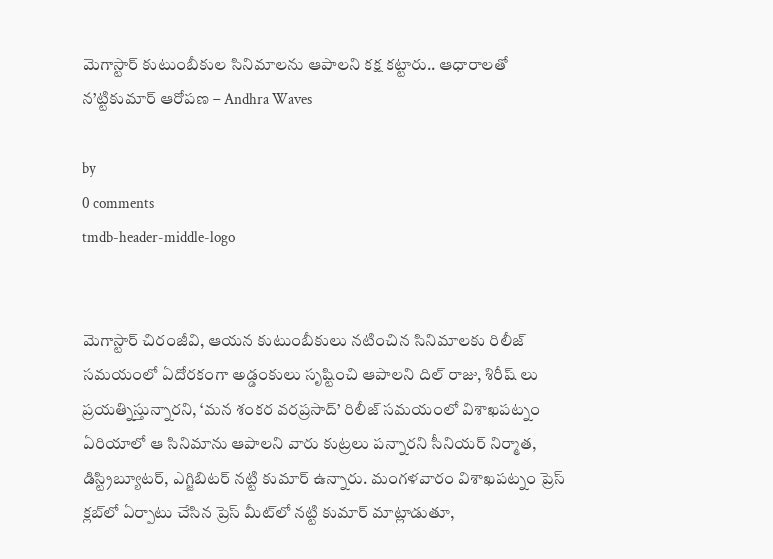మెగాస్టార్ కుటుంబీకుల సినిమాలను ఆపాలని కక్ష కట్టారు.. ఆధారాలతో న’ట్టికుమార్ ఆరోపణ – Andhra Waves

by
0 comments
tmdb-header-middle-logo


మెగాస్టార్ చిరంజీవి, ఆయన కుటుంబీకులు నటించిన సినిమాలకు రిలీజ్ సమయంలో ఏదోరకంగా అడ్డంకులు సృష్టించి ఆపాలని దిల్ రాజు, శిరీష్ లు ప్రయత్నిస్తున్నారని, ‘మన శంకర వరప్రసాద్’ రిలీజ్ సమయంలో విశాఖపట్నం ఏరియాలో ఆ సినిమాను ఆపాలని వారు కుట్రలు పన్నారని సీనియర్ నిర్మాత, డిస్ట్రిబ్యూటర్, ఎగ్జిబిటర్ నట్టి కుమార్ ఉన్నారు. మంగళవారం విశాఖపట్నం ప్రెస్ క్లబ్‌లో ఏర్పాటు చేసిన ప్రెస్ మీట్‌లో నట్టి కుమార్ మాట్లాడుతూ,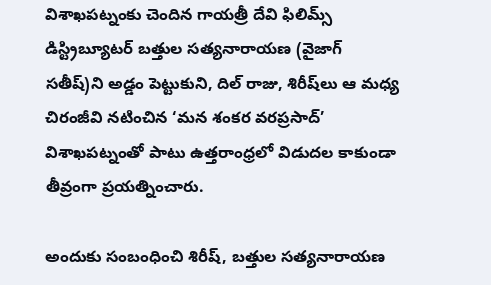విశాఖపట్నంకు చెందిన గాయత్రీ దేవి ఫిలిమ్స్ డిస్ట్రిబ్యూటర్ బత్తుల సత్యనారాయణ (వైజాగ్ సతీష్)ని అడ్డం పెట్టుకుని, దిల్ రాజు, శిరీష్‌లు ఆ మధ్య చిరంజీవి నటించిన ‘మన శంకర వరప్రసాద్’ విశాఖపట్నంతో పాటు ఉత్తరాంధ్రలో విడుదల కాకుండా తీవ్రంగా ప్రయత్నించారు.

అందుకు సంబంధించి శిరీష్, బత్తుల సత్యనారాయణ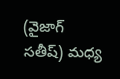(వైజాగ్ సతీష్) మధ్య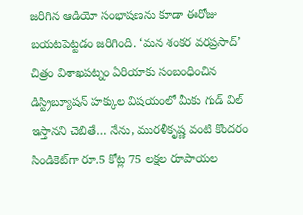జరిగిన ఆడియో సంభాషణను కూడా ఈరోజు బయటపెట్టడం జరిగింది. ‘మన శంకర వరప్రసాద్’ చిత్రం విశాఖపట్నం ఏరియాకు సంబంధించిన డిస్ట్రిబ్యూషన్ హక్కుల విషయంలో మీకు గుడ్ విల్ ఇస్తానని చెబితే… నేను, మురళీకృష్ణ వంటి కొందరం సిండికెట్‌గా రూ.5 కోట్ల 75 లక్షల రూపాయల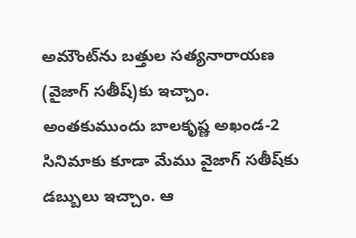అమౌంట్‌ను బత్తుల సత్యనారాయణ (వైజాగ్ సతీష్)కు ఇచ్చాం. అంతకుముందు బాలకృష్ణ అఖండ-2 సినిమాకు కూడా మేము వైజాగ్ సతీష్‌కు డబ్బులు ఇచ్చాం. ఆ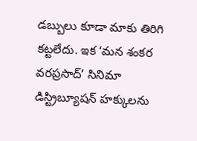డబ్బులు కూడా మాకు తిరిగి కట్టలేదు. ఇక ‘మన శంకర వరప్రసాద్’ సినిమా డిస్ట్రిబ్యూషన్ హక్కులను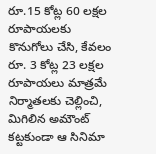రూ.15 కోట్ల 60 లక్షల రూపాయలకు కొనుగోలు చేసి, కేవలం రూ. 3 కోట్ల 23 లక్షల రూపాయలు మాత్రమే నిర్మాతలకు చెల్లించి, మిగిలిన అమౌంట్ కట్టకుండా ఆ సినిమా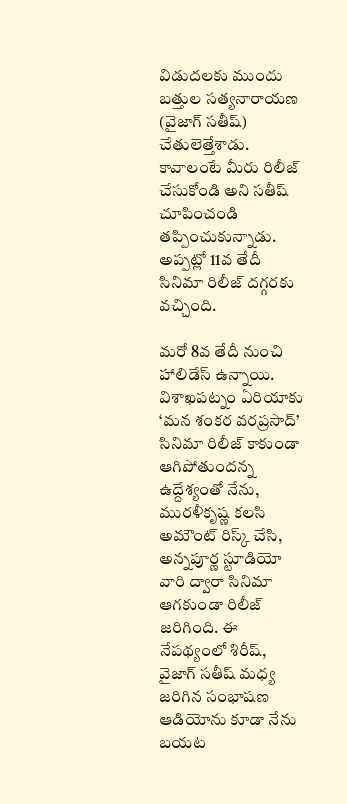విడుదలకు ముందు బత్తుల సత్యనారాయణ (వైజాగ్ సతీష్) చేతులెత్తేశాడు. కావాలంటే మీరు రిలీజ్ చేసుకోండి అని సతీష్ చూపించండి తప్పించుకున్నాడు. అప్పట్లో 11వ తేదీ సినిమా రిలీజ్ దగ్గరకు వచ్చింది.

మరో 8వ తేదీ నుంచి హాలిడేస్ ఉన్నాయి. విశాఖపట్నం ఏరియాకు ‘మన శంకర వరప్రసాద్’ సినిమా రిలీజ్ కాకుండా ఆగిపోతుందన్న ఉద్దేశ్యంతో నేను, మురళీకృష్ణ కలసి అమౌంట్ రిస్క్ చేసి, అన్నపూర్ణ స్టూడియో వారి ద్వారా సినిమా ఆగకుండా రిలీజ్ జరిగింది. ఈ నేపథ్యంలో శిరీష్, వైజాగ్ సతీష్ మధ్య జరిగిన సంభాషణ ఆడియోను కూడా నేను బయట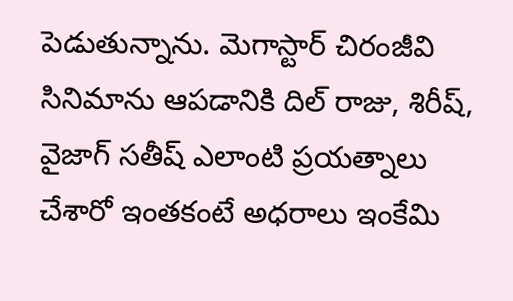పెడుతున్నాను. మెగాస్టార్ చిరంజీవి సినిమాను ఆపడానికి దిల్ రాజు, శిరీష్, వైజాగ్ సతీష్ ఎలాంటి ప్రయత్నాలు చేశారో ఇంతకంటే అధరాలు ఇంకేమి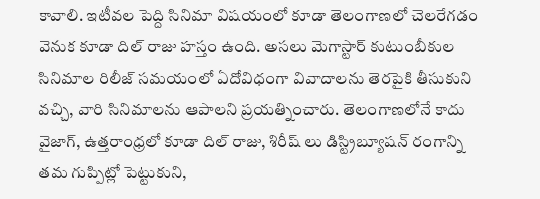కావాలి. ఇటీవల పెద్ది సినిమా విషయంలో కూడా తెలంగాణలో చెలరేగడం వెనుక కూడా దిల్ రాజు హస్తం ఉంది. అసలు మెగాస్టార్ కుటుంబీకుల సినిమాల రిలీజ్ సమయంలో ఏదోవిధంగా వివాదాలను తెరపైకి తీసుకుని వచ్చి, వారి సినిమాలను ఆపాలని ప్రయత్నించారు. తెలంగాణలోనే కాదు వైజాగ్, ఉత్తరాంధ్రలో కూడా దిల్ రాజు, శిరీష్ లు డిస్ట్రిబ్యూషన్ రంగాన్ని తమ గుప్పిట్లో పెట్టుకుని,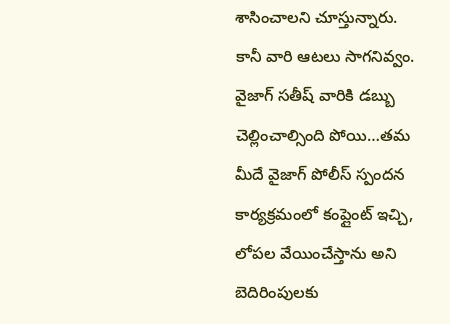శాసించాలని చూస్తున్నారు. కానీ వారి ఆటలు సాగనివ్వం. వైజాగ్ సతీష్ వారికి డబ్బు చెల్లించాల్సింది పోయి…తమ మీదే వైజాగ్ పోలీస్ స్పందన కార్యక్రమంలో కంప్లైంట్ ఇచ్చి, లోపల వేయించేస్తాను అని బెదిరింపులకు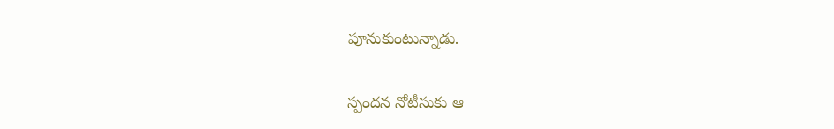పూనుకుంటున్నాడు.

స్పందన నోటీసుకు ఆ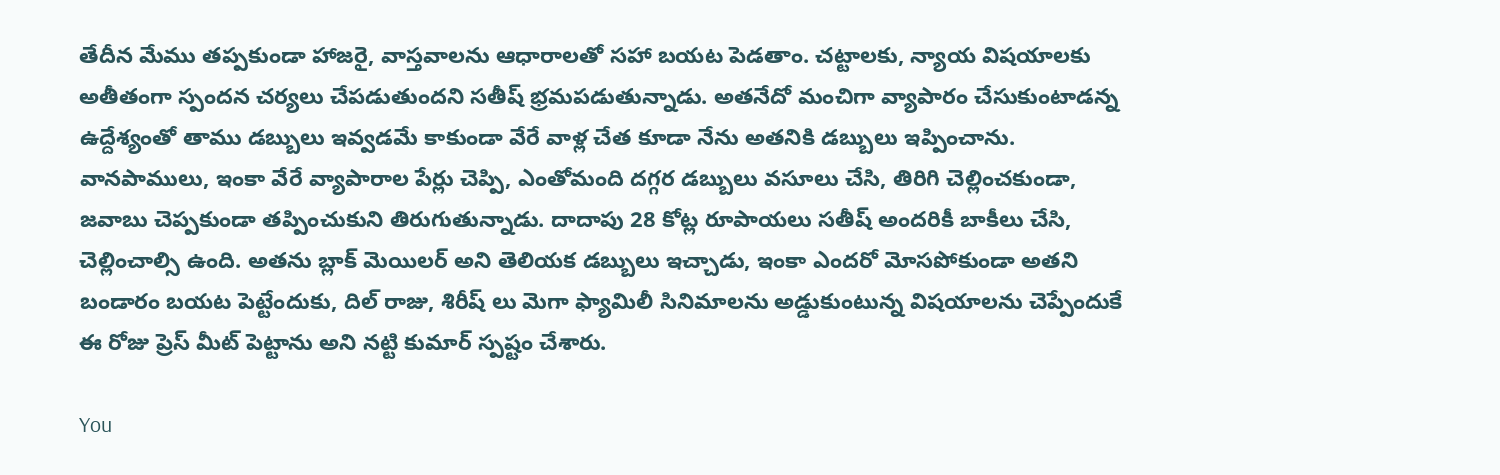తేదీన మేము తప్పకుండా హాజరై, వాస్తవాలను ఆధారాలతో సహా బయట పెడతాం. చట్టాలకు, న్యాయ విషయాలకు అతీతంగా స్పందన చర్యలు చేపడుతుందని సతీష్ భ్రమపడుతున్నాడు. అతనేదో మంచిగా వ్యాపారం చేసుకుంటాడన్న ఉద్దేశ్యంతో తాము డబ్బులు ఇవ్వడమే కాకుండా వేరే వాళ్ల చేత కూడా నేను అతనికి డబ్బులు ఇప్పించాను. వానపాములు, ఇంకా వేరే వ్యాపారాల పేర్లు చెప్పి, ఎంతోమంది దగ్గర డబ్బులు వసూలు చేసి, తిరిగి చెల్లించకుండా, జవాబు చెప్పకుండా తప్పించుకుని తిరుగుతున్నాడు. దాదాపు 28 కోట్ల రూపాయలు సతీష్ అందరికీ బాకీలు చేసి, చెల్లించాల్సి ఉంది. అతను బ్లాక్ మెయిలర్ అని తెలియక డబ్బులు ఇచ్చాడు, ఇంకా ఎందరో మోసపోకుండా అతని బండారం బయట పెట్టేందుకు, దిల్ రాజు, శిరీష్ లు మెగా ఫ్యామిలీ సినిమాలను అడ్డుకుంటున్న విషయాలను చెప్పేందుకే ఈ రోజు ప్రెస్ మీట్ పెట్టాను అని నట్టి కుమార్ స్పష్టం చేశారు.

You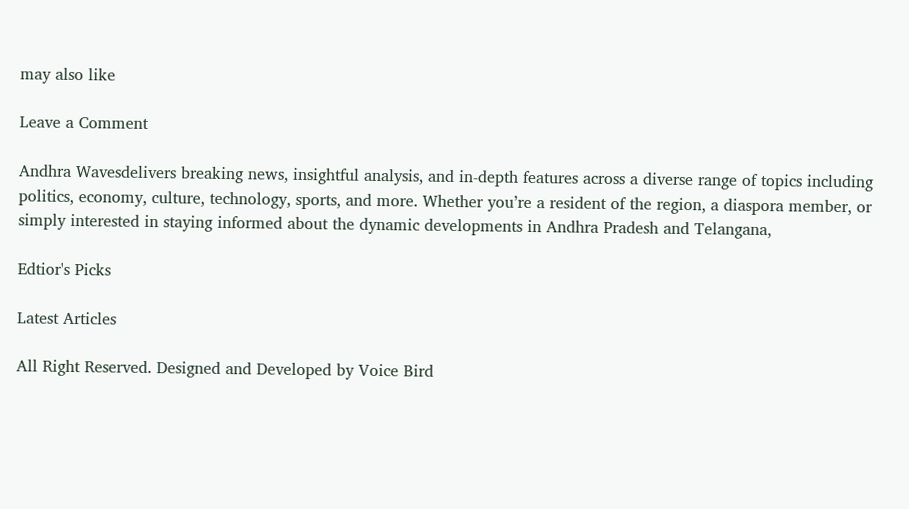may also like

Leave a Comment

Andhra Wavesdelivers breaking news, insightful analysis, and in-depth features across a diverse range of topics including politics, economy, culture, technology, sports, and more. Whether you’re a resident of the region, a diaspora member, or simply interested in staying informed about the dynamic developments in Andhra Pradesh and Telangana,

Edtior's Picks

Latest Articles

All Right Reserved. Designed and Developed by Voice Bird